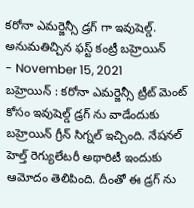కరోనా ఎమర్జెన్సీ డ్రగ్ గా ఇవుషెల్డ్. అనుమతిచ్చిన ఫస్ట్ కంట్రీ బహ్రెయిన్
- November 15, 2021
బహ్రెయిన్ : కరోనా ఎమర్జెన్సీ ట్రీట్ మెంట్ కోసం ఇవుషెల్డ్ డ్రగ్ ను వాడేందుకు బహ్రెయిన్ గ్రీన్ సిగ్నల్ ఇచ్చింది. నేషనల్ హెల్త్ రెగ్యులేటరీ అథారిటీ ఇందుకు ఆమోదం తెలిపింది. దీంతో ఈ డ్రగ్ ను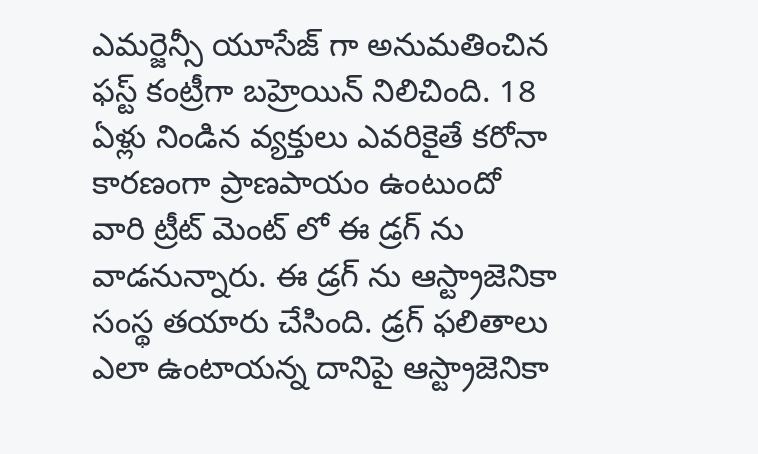ఎమర్జెన్సీ యూసేజ్ గా అనుమతించిన ఫస్ట్ కంట్రీగా బహ్రెయిన్ నిలిచింది. 18 ఏళ్లు నిండిన వ్యక్తులు ఎవరికైతే కరోనా కారణంగా ప్రాణపాయం ఉంటుందో వారి ట్రీట్ మెంట్ లో ఈ డ్రగ్ ను వాడనున్నారు. ఈ డ్రగ్ ను ఆస్ట్రాజెనికా సంస్థ తయారు చేసింది. డ్రగ్ ఫలితాలు ఎలా ఉంటాయన్న దానిపై ఆస్ట్రాజెనికా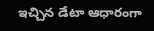ఇచ్చిన డేటా ఆధారంగా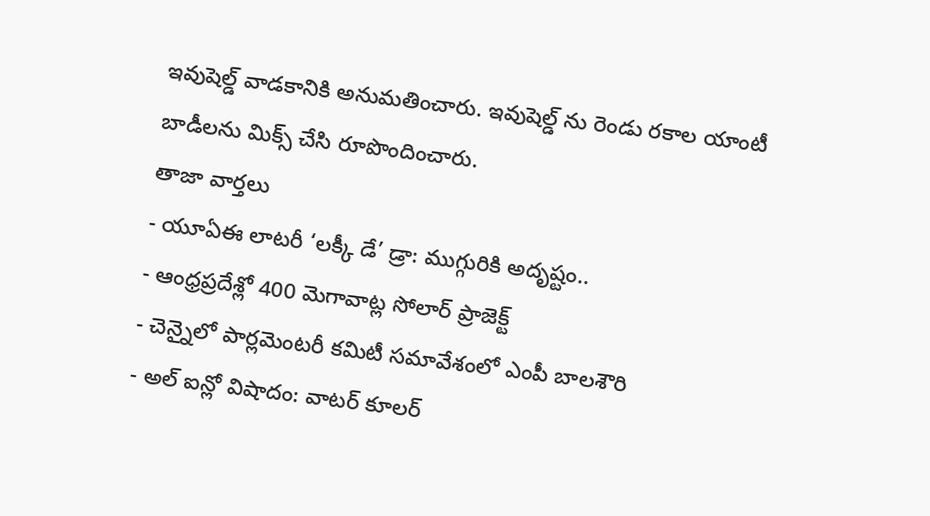ఇవుషెల్డ్ వాడకానికి అనుమతించారు. ఇవుషెల్డ్ ను రెండు రకాల యాంటీ బాడీలను మిక్స్ చేసి రూపొందించారు.
తాజా వార్తలు
- యూఏఈ లాటరీ ‘లక్కీ డే’ డ్రా: ముగ్గురికి అదృష్టం..
- ఆంధ్రప్రదేశ్లో 400 మెగావాట్ల సోలార్ ప్రాజెక్ట్
- చెన్నైలో పార్లమెంటరీ కమిటీ సమావేశంలో ఎంపీ బాలశౌరి
- అల్ ఐన్లో విషాదం: వాటర్ కూలర్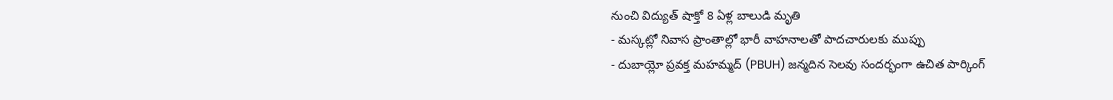నుంచి విద్యుత్ షాక్తో 8 ఏళ్ల బాలుడి మృతి
- మస్కట్లో నివాస ప్రాంతాల్లో భారీ వాహనాలతో పాదచారులకు ముప్పు
- దుబాయ్లో ప్రవక్త మహమ్మద్ (PBUH) జన్మదిన సెలవు సందర్భంగా ఉచిత పార్కింగ్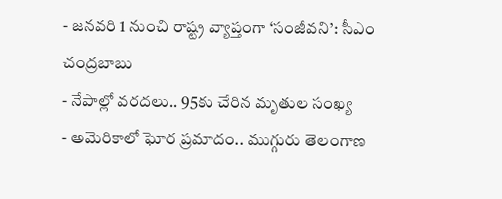- జనవరి 1 నుంచి రాష్ట్ర వ్యాప్తంగా ‘సంజీవని’: సీఎం చంద్రబాబు
- నేపాల్లో వరదలు.. 95కు చేరిన మృతుల సంఖ్య
- అమెరికాలో ఘోర ప్రమాదం.. ముగ్గురు తెలంగాణ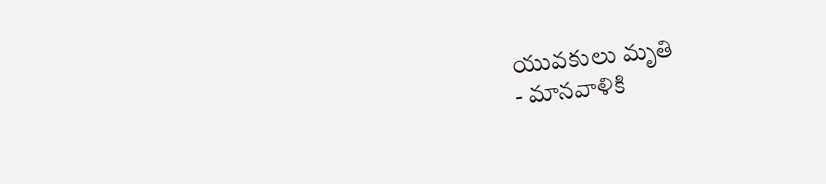యువకులు మృతి
- మానవాళికి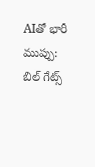AIతో భారీ ముప్పు: బిల్ గేట్స్